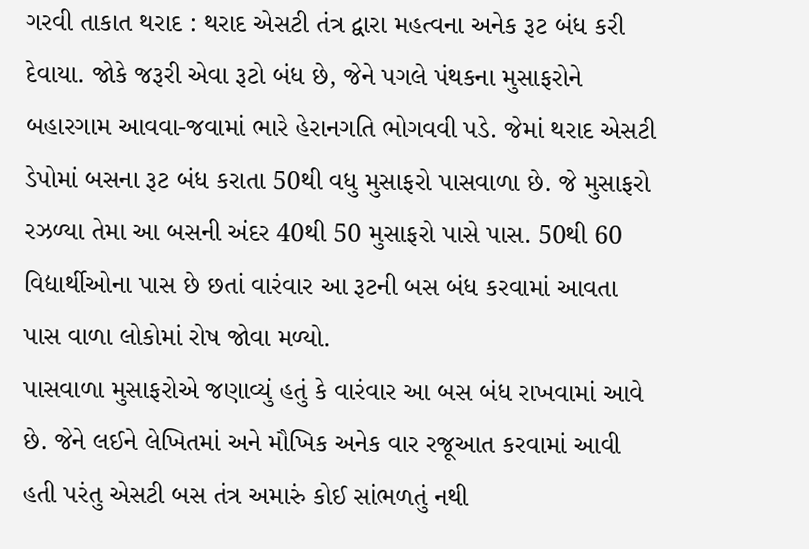ગરવી તાકાત થરાદ : થરાદ એસટી તંત્ર દ્વારા મહત્વના અનેક રૂટ બંધ કરી દેવાયા. જોકે જરૂરી એવા રૂટો બંધ છે, જેને પગલે પંથકના મુસાફરોને બહારગામ આવવા-જવામાં ભારે હેરાનગતિ ભોગવવી પડે. જેમાં થરાદ એસટી ડેપોમાં બસના રૂટ બંધ કરાતા 50થી વધુ મુસાફરો પાસવાળા છે. જે મુસાફરો રઝળ્યા તેમા આ બસની અંદર 40થી 50 મુસાફરો પાસે પાસ. 50થી 60 વિદ્યાર્થીઓના પાસ છે છતાં વારંવાર આ રૂટની બસ બંધ કરવામાં આવતા પાસ વાળા લોકોમાં રોષ જોવા મળ્યો.
પાસવાળા મુસાફરોએ જણાવ્યું હતું કે વારંવાર આ બસ બંધ રાખવામાં આવે છે. જેને લઈને લેખિતમાં અને મૌખિક અનેક વાર રજૂઆત કરવામાં આવી હતી પરંતુ એસટી બસ તંત્ર અમારું કોઈ સાંભળતું નથી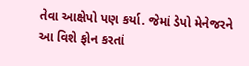તેવા આક્ષેપો પણ કર્યા. જેમાં ડેપો મેનેજરને આ વિશે ફોન કરતાં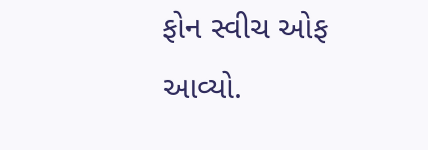ફોન સ્વીચ ઓફ આવ્યો.